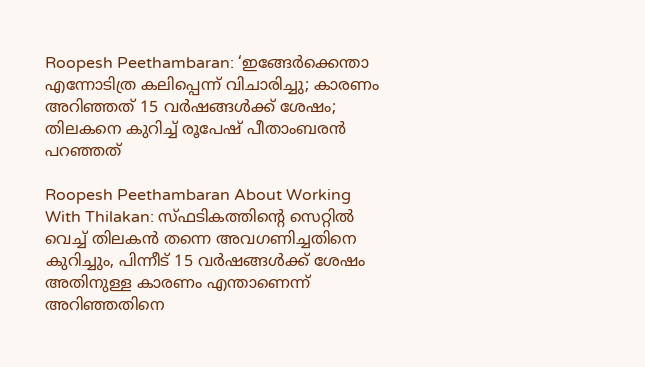Roopesh Peethambaran: ‘ഇങ്ങേർക്കെന്താ എന്നോടിത്ര കലിപ്പെന്ന് വിചാരിച്ചു; കാരണം അറിഞ്ഞത് 15 വർഷങ്ങൾക്ക് ശേഷം; തിലകനെ കുറിച്ച് രൂപേഷ് പീതാംബരൻ പറഞ്ഞത്

Roopesh Peethambaran About Working With Thilakan: സ്ഫടികത്തിന്റെ സെറ്റിൽ വെച്ച് തിലകൻ തന്നെ അവഗണിച്ചതിനെ കുറിച്ചും, പിന്നീട് 15 വർഷങ്ങൾക്ക് ശേഷം അതിനുള്ള കാരണം എന്താണെന്ന് അറിഞ്ഞതിനെ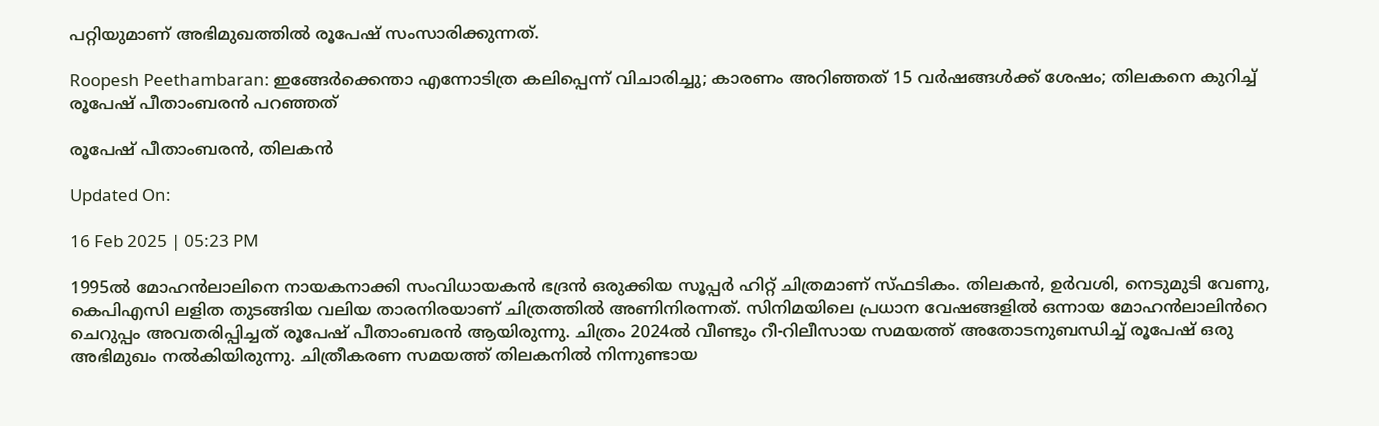പറ്റിയുമാണ് അഭിമുഖത്തിൽ രൂപേഷ് സംസാരിക്കുന്നത്.

Roopesh Peethambaran: ഇങ്ങേർക്കെന്താ എന്നോടിത്ര കലിപ്പെന്ന് വിചാരിച്ചു; കാരണം അറിഞ്ഞത് 15 വർഷങ്ങൾക്ക് ശേഷം; തിലകനെ കുറിച്ച് രൂപേഷ് പീതാംബരൻ പറഞ്ഞത്

രൂപേഷ് പീതാംബരൻ, തിലകൻ

Updated On:

16 Feb 2025 | 05:23 PM

1995ൽ മോഹൻലാലിനെ നായകനാക്കി സംവിധായകൻ ഭദ്രൻ ഒരുക്കിയ സൂപ്പർ ഹിറ്റ് ചിത്രമാണ് സ്ഫടികം. തിലകൻ, ഉർവശി, നെടുമുടി വേണു, കെപിഎസി ലളിത തുടങ്ങിയ വലിയ താരനിരയാണ് ചിത്രത്തിൽ അണിനിരന്നത്. സിനിമയിലെ പ്രധാന വേഷങ്ങളിൽ ഒന്നായ മോഹൻലാലിൻറെ ചെറുപ്പം അവതരിപ്പിച്ചത് രൂപേഷ് പീതാംബരൻ ആയിരുന്നു. ചിത്രം 2024ൽ വീണ്ടും റീ-റിലീസായ സമയത്ത് അതോടനുബന്ധിച്ച് രൂപേഷ് ഒരു അഭിമുഖം നൽകിയിരുന്നു. ചിത്രീകരണ സമയത്ത് തിലകനിൽ നിന്നുണ്ടായ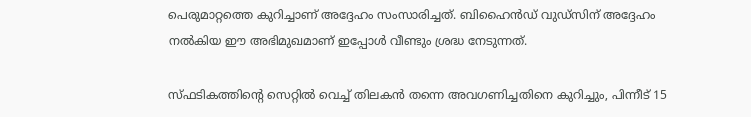പെരുമാറ്റത്തെ കുറിച്ചാണ് അദ്ദേഹം സംസാരിച്ചത്. ബിഹൈൻഡ് വുഡ്സിന് അദ്ദേഹം നൽകിയ ഈ അഭിമുഖമാണ് ഇപ്പോൾ വീണ്ടും ശ്രദ്ധ നേടുന്നത്.

സ്ഫടികത്തിന്റെ സെറ്റിൽ വെച്ച് തിലകൻ തന്നെ അവഗണിച്ചതിനെ കുറിച്ചും, പിന്നീട് 15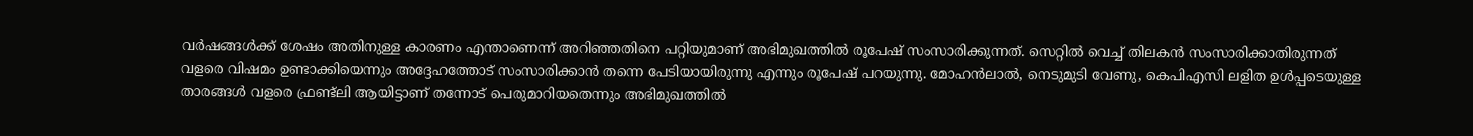വർഷങ്ങൾക്ക് ശേഷം അതിനുള്ള കാരണം എന്താണെന്ന് അറിഞ്ഞതിനെ പറ്റിയുമാണ് അഭിമുഖത്തിൽ രൂപേഷ് സംസാരിക്കുന്നത്. സെറ്റിൽ വെച്ച് തിലകൻ സംസാരിക്കാതിരുന്നത് വളരെ വിഷമം ഉണ്ടാക്കിയെന്നും അദ്ദേഹത്തോട് സംസാരിക്കാൻ തന്നെ പേടിയായിരുന്നു എന്നും രൂപേഷ് പറയുന്നു. മോഹൻലാൽ, നെടുമുടി വേണു, കെപിഎസി ലളിത ഉൾപ്പടെയുള്ള താരങ്ങൾ വളരെ ഫ്രണ്ട്ലി ആയിട്ടാണ് തന്നോട് പെരുമാറിയതെന്നും അഭിമുഖത്തിൽ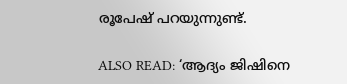രൂപേഷ് പറയുന്നുണ്ട്.

ALSO READ: ‘ആദ്യം ജിഷിനെ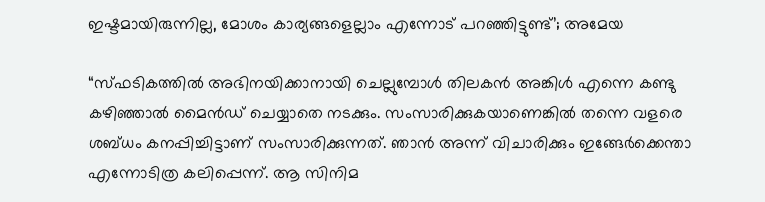ഇഷ്ടമായിരുന്നില്ല, മോശം കാര്യങ്ങളെല്ലാം എന്നോട് പറഞ്ഞിട്ടുണ്ട്’; അമേയ

“സ്ഫടികത്തിൽ അഭിനയിക്കാനായി ചെല്ലുമ്പോൾ തിലകൻ അങ്കിൾ എന്നെ കണ്ടു കഴിഞ്ഞാൽ മൈൻഡ് ചെയ്യാതെ നടക്കും. സംസാരിക്കുകയാണെങ്കിൽ തന്നെ വളരെ ശബ്ധം കനപ്പിച്ചിട്ടാണ് സംസാരിക്കുന്നത്. ഞാൻ അന്ന് വിചാരിക്കും ഇങ്ങേർക്കെന്താ എന്നോടിത്ര കലിപ്പെന്ന്. ആ സിനിമ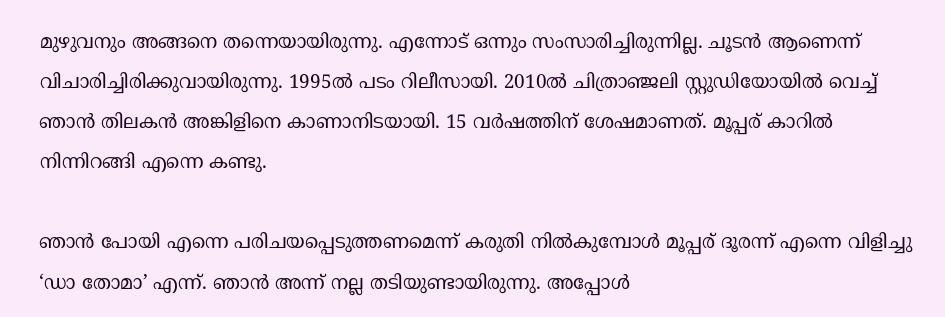മുഴുവനും അങ്ങനെ തന്നെയായിരുന്നു. എന്നോട് ഒന്നും സംസാരിച്ചിരുന്നില്ല. ചൂടൻ ആണെന്ന് വിചാരിച്ചിരിക്കുവായിരുന്നു. 1995ൽ പടം റിലീസായി. 2010ൽ ചിത്രാഞ്ജലി സ്റ്റുഡിയോയിൽ വെച്ച് ഞാൻ തിലകൻ അങ്കിളിനെ കാണാനിടയായി. 15 വർഷത്തിന് ശേഷമാണത്. മൂപ്പര് കാറിൽ നിന്നിറങ്ങി എന്നെ കണ്ടു.

ഞാൻ പോയി എന്നെ പരിചയപ്പെടുത്തണമെന്ന് കരുതി നിൽകുമ്പോൾ മൂപ്പര് ദൂരന്ന് എന്നെ വിളിച്ചു ‘ഡാ തോമാ’ എന്ന്. ഞാൻ അന്ന് നല്ല തടിയുണ്ടായിരുന്നു. അപ്പോൾ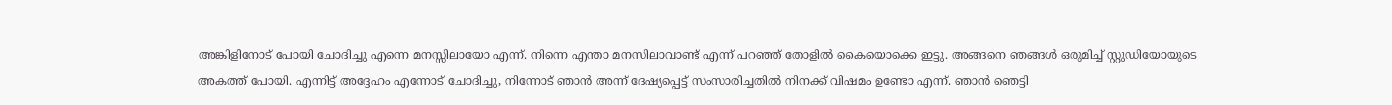അങ്കിളിനോട് പോയി ചോദിച്ചു എന്നെ മനസ്സിലായോ എന്ന്. നിന്നെ എന്താ മനസിലാവാണ്ട് എന്ന് പറഞ്ഞ് തോളിൽ കൈയൊക്കെ ഇട്ടു. അങ്ങനെ ഞങ്ങൾ ഒരുമിച്ച് സ്റ്റുഡിയോയുടെ അകത്ത് പോയി. എന്നിട്ട് അദ്ദേഹം എന്നോട് ചോദിച്ചു, നിന്നോട് ഞാൻ അന്ന് ദേഷ്യപ്പെട്ട് സംസാരിച്ചതിൽ നിനക്ക് വിഷമം ഉണ്ടോ എന്ന്. ഞാൻ ഞെട്ടി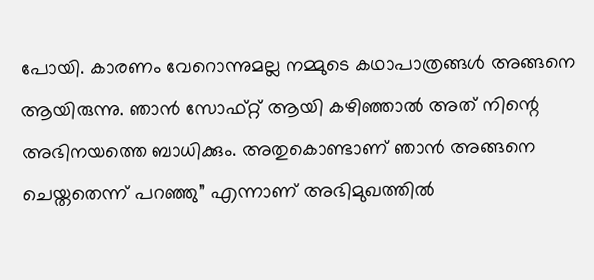പോയി. കാരണം വേറൊന്നുമല്ല നമ്മുടെ കഥാപാത്രങ്ങൾ അങ്ങനെ ആയിരുന്നു. ഞാൻ സോഫ്റ്റ് ആയി കഴിഞ്ഞാൽ അത് നിന്റെ അഭിനയത്തെ ബാധിക്കും. അതുകൊണ്ടാണ് ഞാൻ അങ്ങനെ ചെയ്തതെന്ന് പറഞ്ഞു” എന്നാണ് അഭിമുഖത്തിൽ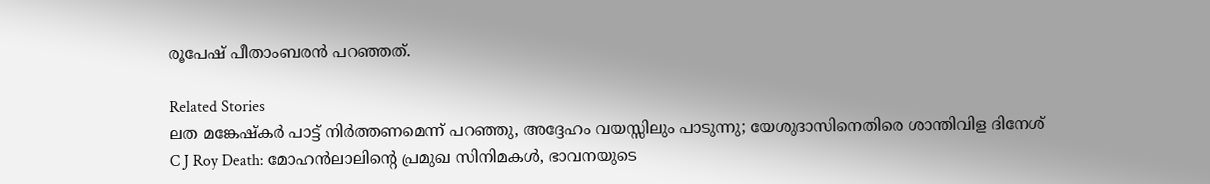രൂപേഷ് പീതാംബരൻ പറഞ്ഞത്.

Related Stories
ലത മങ്കേഷ്‌കർ പാട്ട് നിർത്തണമെന്ന് പറഞ്ഞു, അദ്ദേഹം വയസ്സിലും പാടുന്നു; യേശുദാസിനെതിരെ ശാന്തിവിള ദിനേശ്
C J Roy Death: മോഹൻലാലിന്റെ പ്രമുഖ സിനിമകൾ, ഭാവനയുടെ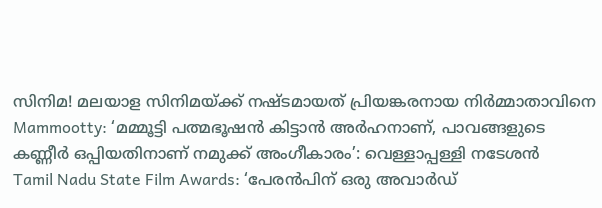സിനിമ! മലയാള സിനിമയ്ക്ക് നഷ്ടമായത് പ്രിയങ്കരനായ നിർമ്മാതാവിനെ
Mammootty: ‘മമ്മൂട്ടി പത്മഭൂഷൻ കിട്ടാൻ അർഹനാണ്, പാവങ്ങളുടെ കണ്ണീർ ഒപ്പിയതിനാണ് നമുക്ക് അംഗീകാരം’: വെള്ളാപ്പള്ളി നടേശൻ
Tamil Nadu State Film Awards: ‘പേരൻപിന് ഒരു അവാർഡ്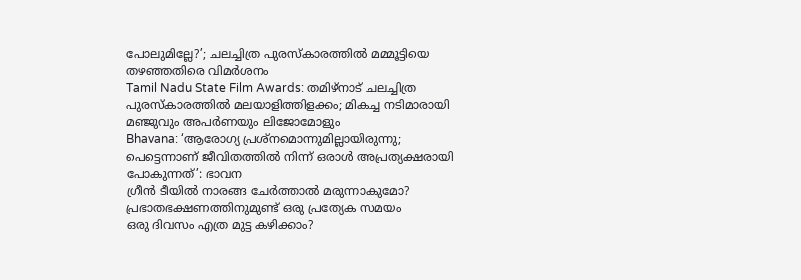പോലുമില്ലേ?’; ചലച്ചിത്ര പുരസ്കാരത്തിൽ മമ്മൂട്ടിയെ തഴഞ്ഞതിരെ വിമർശനം
Tamil Nadu State Film Awards: തമിഴ്നാട് ചലച്ചിത്ര പുരസ്കാരത്തിൽ മലയാളിത്തിളക്കം; മികച്ച നടിമാരായി മഞ്ജുവും അപർണയും ലിജോമോളും
Bhavana: ‘ആരോഗ്യ പ്രശ്നമൊന്നുമില്ലായിരുന്നു; പെട്ടെന്നാണ് ജീവിതത്തിൽ നിന്ന് ഒരാൾ അപ്രത്യക്ഷരായി പോകുന്നത്’: ഭാവന
ഗ്രീൻ ടീയിൽ നാരങ്ങ ചേർത്താൽ മരുന്നാകുമോ?
പ്രഭാതഭക്ഷണത്തിനുമുണ്ട് ഒരു പ്രത്യേക സമയം
ഒരു ദിവസം എത്ര മുട്ട കഴിക്കാം?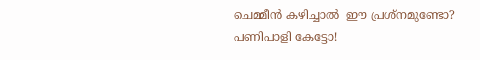ചെമ്മീന്‍ കഴിച്ചാല്‍  ഈ പ്രശ്‌നമുണ്ടോ? പണിപാളി കേട്ടോ!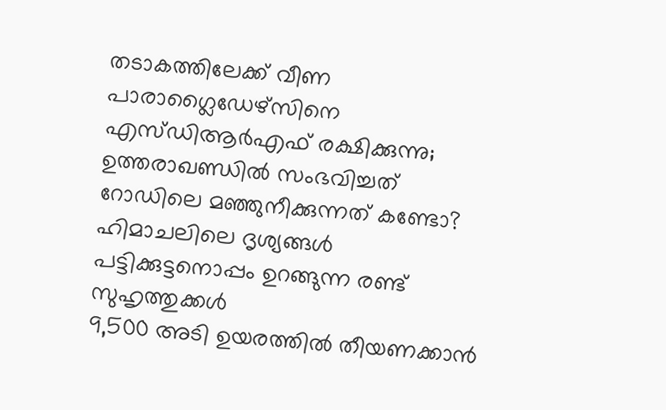തടാകത്തിലേക്ക് വീണ പാരാഗ്ലൈഡേഴ്‌സിനെ എസ്ഡിആര്‍എഫ് രക്ഷിക്കുന്നു; ഉത്തരാഖണ്ഡില്‍ സംഭവിച്ചത്‌
റോഡിലെ മഞ്ഞുനീക്കുന്നത് കണ്ടോ? ഹിമാചലിലെ ദൃശ്യങ്ങള്‍
പട്ടിക്കുട്ടനൊപ്പം ഉറങ്ങുന്ന രണ്ട് സുഹൃത്തുക്കൾ
9,500 അടി ഉയരത്തിൽ തീയണക്കാൻ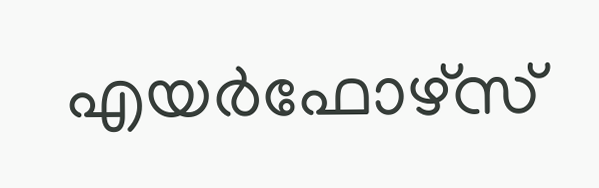എയർഫോഴ്സ്